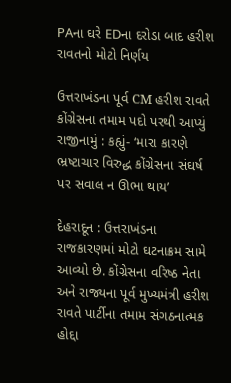PAના ઘરે EDના દરોડા બાદ હરીશ રાવતનો મોટો નિર્ણય

ઉત્તરાખંડના પૂર્વ CM હરીશ રાવતે કોંગ્રેસના તમામ પદો પરથી આપ્યું રાજીનામું : કહ્યું- ‘મારા કારણે ભ્રષ્ટાચાર વિરુદ્ધ કોંગ્રેસના સંઘર્ષ પર સવાલ ન ઊભા થાય’

દેહરાદૂન : ઉત્તરાખંડના રાજકારણમાં મોટો ઘટનાક્રમ સામે આવ્યો છે. કોંગ્રેસના વરિષ્ઠ નેતા અને રાજ્યના પૂર્વ મુખ્યમંત્રી હરીશ રાવતે પાર્ટીના તમામ સંગઠનાત્મક હોદ્દા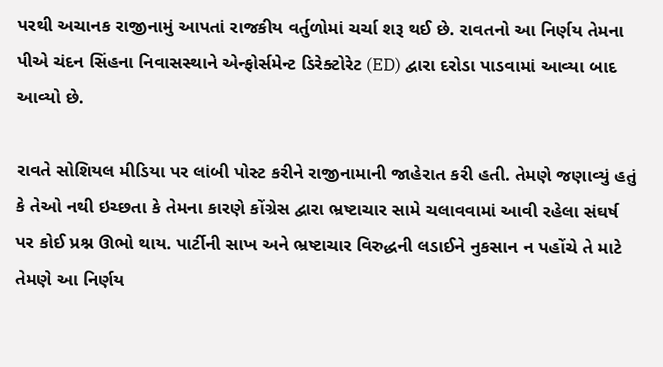પરથી અચાનક રાજીનામું આપતાં રાજકીય વર્તુળોમાં ચર્ચા શરૂ થઈ છે. રાવતનો આ નિર્ણય તેમના પીએ ચંદન સિંહના નિવાસસ્થાને એન્ફોર્સમેન્ટ ડિરેક્ટોરેટ (ED) દ્વારા દરોડા પાડવામાં આવ્યા બાદ આવ્યો છે.

રાવતે સોશિયલ મીડિયા પર લાંબી પોસ્ટ કરીને રાજીનામાની જાહેરાત કરી હતી. તેમણે જણાવ્યું હતું કે તેઓ નથી ઇચ્છતા કે તેમના કારણે કોંગ્રેસ દ્વારા ભ્રષ્ટાચાર સામે ચલાવવામાં આવી રહેલા સંઘર્ષ પર કોઈ પ્રશ્ન ઊભો થાય. પાર્ટીની સાખ અને ભ્રષ્ટાચાર વિરુદ્ધની લડાઈને નુકસાન ન પહોંચે તે માટે તેમણે આ નિર્ણય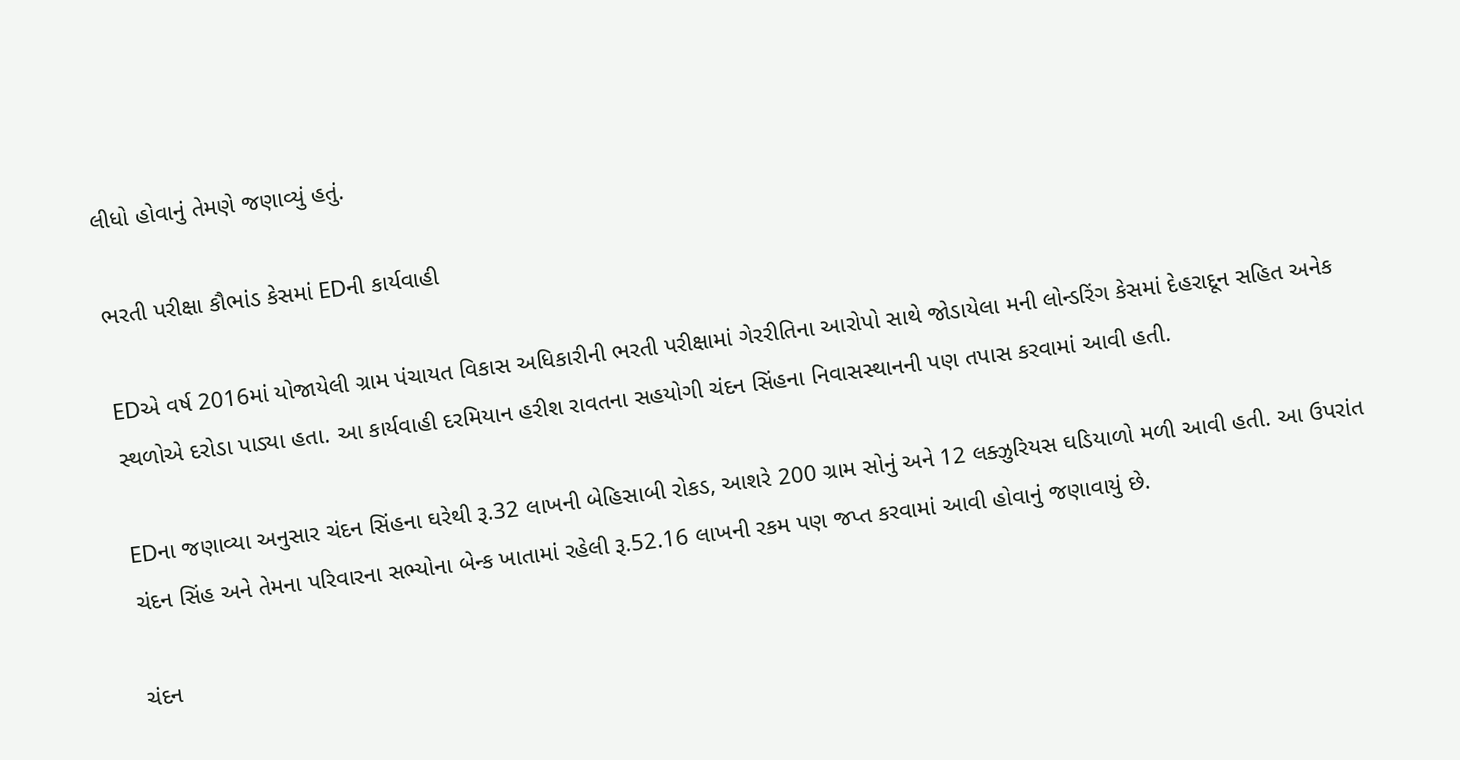લીધો હોવાનું તેમણે જણાવ્યું હતું.

ભરતી પરીક્ષા કૌભાંડ કેસમાં EDની કાર્યવાહી

EDએ વર્ષ 2016માં યોજાયેલી ગ્રામ પંચાયત વિકાસ અધિકારીની ભરતી પરીક્ષામાં ગેરરીતિના આરોપો સાથે જોડાયેલા મની લોન્ડરિંગ કેસમાં દેહરાદૂન સહિત અનેક સ્થળોએ દરોડા પાડ્યા હતા. આ કાર્યવાહી દરમિયાન હરીશ રાવતના સહયોગી ચંદન સિંહના નિવાસસ્થાનની પણ તપાસ કરવામાં આવી હતી.

EDના જણાવ્યા અનુસાર ચંદન સિંહના ઘરેથી રૂ.32 લાખની બેહિસાબી રોકડ, આશરે 200 ગ્રામ સોનું અને 12 લક્ઝુરિયસ ઘડિયાળો મળી આવી હતી. આ ઉપરાંત ચંદન સિંહ અને તેમના પરિવારના સભ્યોના બેન્ક ખાતામાં રહેલી રૂ.52.16 લાખની રકમ પણ જપ્ત કરવામાં આવી હોવાનું જણાવાયું છે.

ચંદન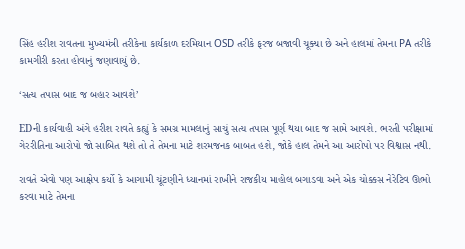સિંહ હરીશ રાવતના મુખ્યમંત્રી તરીકેના કાર્યકાળ દરમિયાન OSD તરીકે ફરજ બજાવી ચૂક્યા છે અને હાલમાં તેમના PA તરીકે કામગીરી કરતા હોવાનું જણાવાયું છે.

‘સત્ય તપાસ બાદ જ બહાર આવશે’

EDની કાર્યવાહી અંગે હરીશ રાવતે કહ્યું કે સમગ્ર મામલાનું સાચું સત્ય તપાસ પૂર્ણ થયા બાદ જ સામે આવશે. ભરતી પરીક્ષામાં ગેરરીતિના આરોપો જો સાબિત થશે તો તે તેમના માટે શરમજનક બાબત હશે, જોકે હાલ તેમને આ આરોપો પર વિશ્વાસ નથી.

રાવતે એવો પણ આક્ષેપ કર્યો કે આગામી ચૂંટણીને ધ્યાનમાં રાખીને રાજકીય માહોલ બગાડવા અને એક ચોક્કસ નેરેટિવ ઊભો કરવા માટે તેમના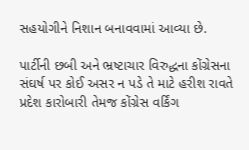સહયોગીને નિશાન બનાવવામાં આવ્યા છે.

પાર્ટીની છબી અને ભ્રષ્ટાચાર વિરુદ્ધના કોંગ્રેસના સંઘર્ષ પર કોઈ અસર ન પડે તે માટે હરીશ રાવતે પ્રદેશ કારોબારી તેમજ કોંગ્રેસ વર્કિંગ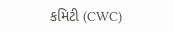કમિટી (CWC)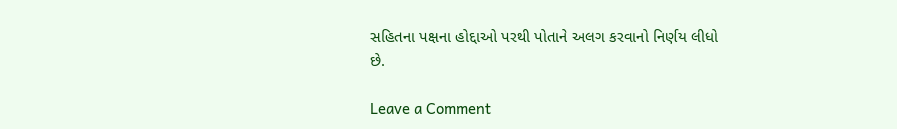સહિતના પક્ષના હોદ્દાઓ પરથી પોતાને અલગ કરવાનો નિર્ણય લીધો છે.

Leave a Comment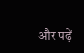और पढ़ें